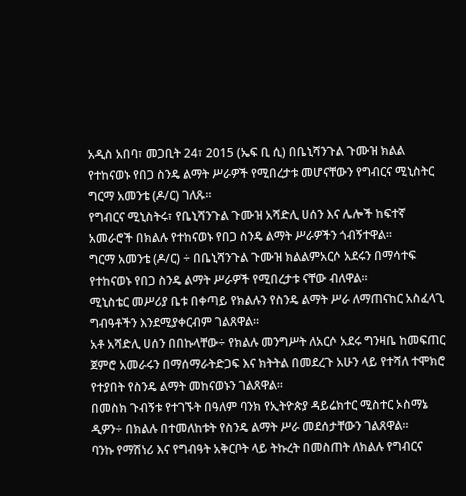አዲስ አበባ፣ መጋቢት 24፣ 2015 (ኤፍ ቢ ሲ) በቤኒሻንጉል ጉሙዝ ክልል የተከናወኑ የበጋ ስንዴ ልማት ሥራዎች የሚበረታቱ መሆናቸውን የግብርና ሚኒስትር ግርማ አመንቴ (ዶ/ር) ገለጹ።
የግብርና ሚኒስትሩ፣ የቤኒሻንጉል ጉሙዝ አሻድሊ ሀሰን እና ሌሎች ከፍተኛ አመራሮች በክልሉ የተከናወኑ የበጋ ስንዴ ልማት ሥራዎችን ጎብኝተዋል።
ግርማ አመንቴ (ዶ/ር) ÷ በቤኒሻንጉል ጉሙዝ ክልልምአርሶ አደሩን በማሳተፍ የተከናወኑ የበጋ ስንዴ ልማት ሥራዎች የሚበረታቱ ናቸው ብለዋል።
ሚኒስቴር መሥሪያ ቤቱ በቀጣይ የክልሉን የስንዴ ልማት ሥራ ለማጠናከር አስፈላጊ ግብዓቶችን እንደሚያቀርብም ገልጸዋል።
አቶ አሻድሊ ሀሰን በበኩላቸው÷ የክልሉ መንግሥት ለአርሶ አደሩ ግንዛቤ ከመፍጠር ጀምሮ አመራሩን በማሰማራትድጋፍ እና ክትትል በመደረጉ አሁን ላይ የተሻለ ተሞክሮ የተያበት የስንዴ ልማት መከናወኑን ገልጸዋል።
በመስክ ጉብኝቱ የተገኙት በዓለም ባንክ የኢትዮጵያ ዳይሬክተር ሚስተር ኦስማኔ ዲዎን÷ በክልሉ በተመለከቱት የስንዴ ልማት ሥራ መደሰታቸውን ገልጸዋል።
ባንኩ የማሽነሪ እና የግብዓት አቅርቦት ላይ ትኩረት በመስጠት ለክልሉ የግብርና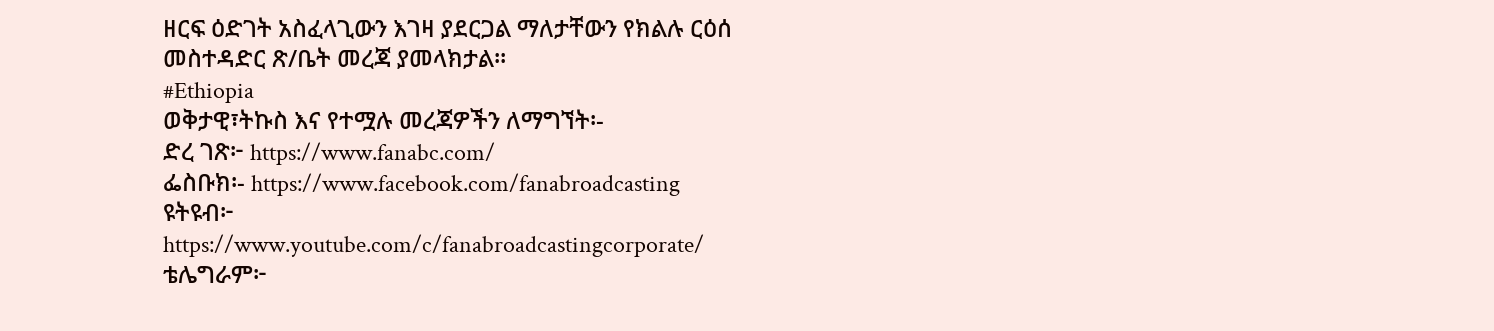ዘርፍ ዕድገት አስፈላጊውን እገዛ ያደርጋል ማለታቸውን የክልሉ ርዕሰ መስተዳድር ጽ/ቤት መረጃ ያመላክታል፡፡
#Ethiopia
ወቅታዊ፣ትኩስ እና የተሟሉ መረጃዎችን ለማግኘት፡-
ድረ ገጽ፦ https://www.fanabc.com/
ፌስቡክ፡- https://www.facebook.com/fanabroadcasting
ዩትዩብ፦ https://www.youtube.com/c/fanabroadcastingcorporate/
ቴሌግራም፦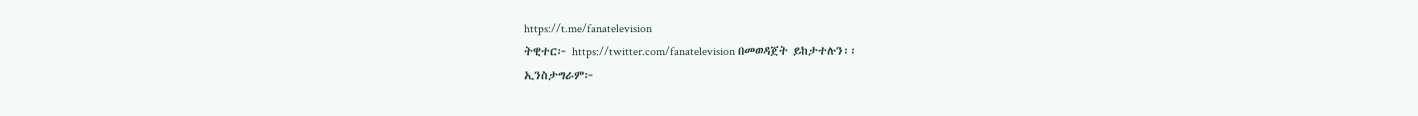https://t.me/fanatelevision
ትዊተር፦ https://twitter.com/fanatelevision በመወዳጀት ይከታተሉን፡፡
ኢንስታግራም፦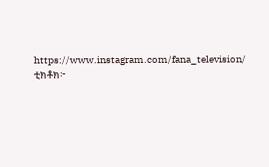https://www.instagram.com/fana_television/
ቲክቶክ፦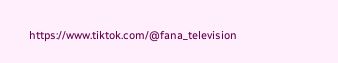https://www.tiktok.com/@fana_television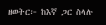ዘወትር፦ ከእኛ ጋር ስላሉ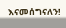እናመሰግናለን!